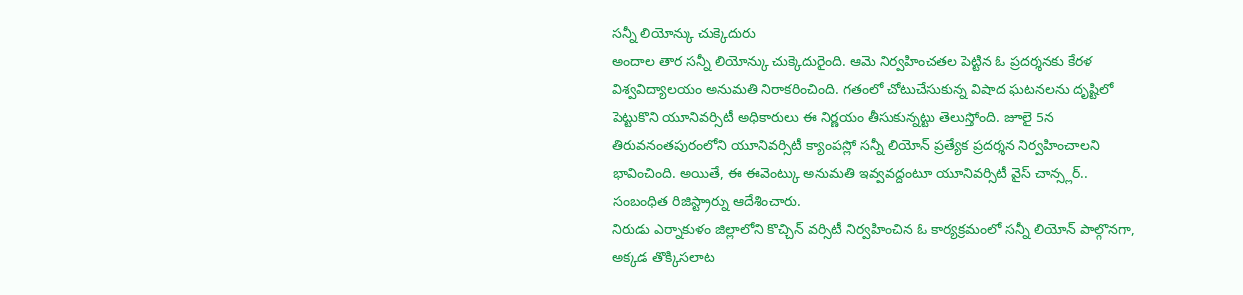సన్నీ లియోన్కు చుక్కెదురు
అందాల తార సన్నీ లియోన్కు చుక్కెదురైంది. ఆమె నిర్వహించతల పెట్టిన ఓ ప్రదర్శనకు కేరళ విశ్వవిద్యాలయం అనుమతి నిరాకరించింది. గతంలో చోటుచేసుకున్న విషాద ఘటనలను దృష్టిలో పెట్టుకొని యూనివర్సిటీ అధికారులు ఈ నిర్ణయం తీసుకున్నట్టు తెలుస్తోంది. జూలై 5న తిరువనంతపురంలోని యూనివర్సిటీ క్యాంపస్లో సన్నీ లియోన్ ప్రత్యేక ప్రదర్శన నిర్వహించాలని భావించింది. అయితే, ఈ ఈవెంట్కు అనుమతి ఇవ్వవద్దంటూ యూనివర్సిటీ వైస్ చాన్స్లర్.. సంబంధిత రిజిస్ట్రార్ను ఆదేశించారు.
నిరుడు ఎర్నాకుళం జిల్లాలోని కొచ్చిన్ వర్సిటీ నిర్వహించిన ఓ కార్యక్రమంలో సన్నీ లియోన్ పాల్గొనగా, అక్కడ తొక్కిసలాట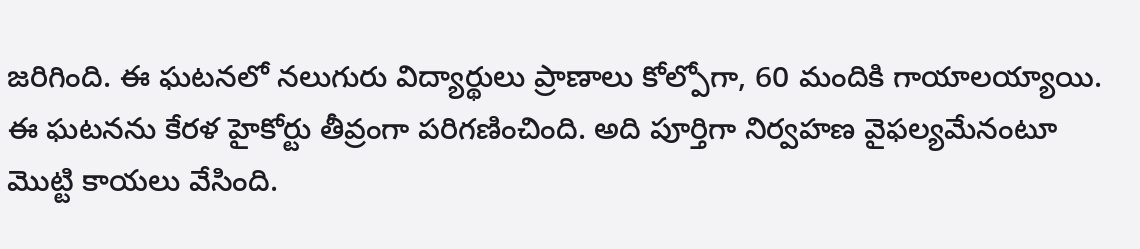జరిగింది. ఈ ఘటనలో నలుగురు విద్యార్థులు ప్రాణాలు కోల్పోగా, 60 మందికి గాయాలయ్యాయి. ఈ ఘటనను కేరళ హైకోర్టు తీవ్రంగా పరిగణించింది. అది పూర్తిగా నిర్వహణ వైఫల్యమేనంటూ మొట్టి కాయలు వేసింది.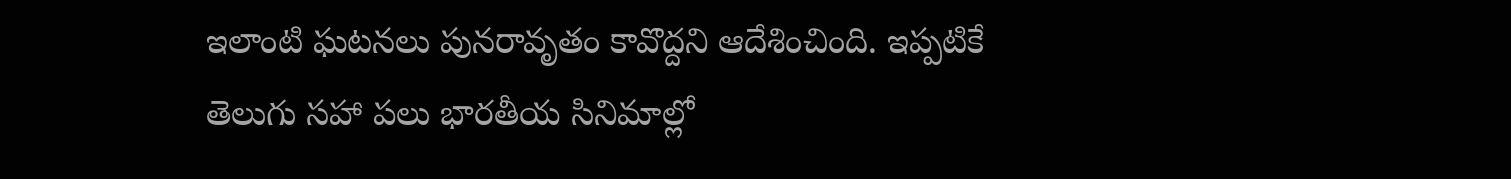ఇలాంటి ఘటనలు పునరావృతం కావొద్దని ఆదేశించింది. ఇప్పటికే తెలుగు సహా పలు భారతీయ సినిమాల్లో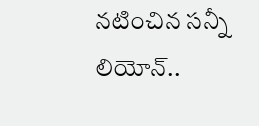నటించిన సన్నీ లియోన్..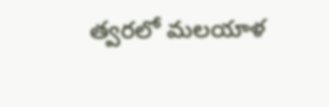త్వరలో మలయాళ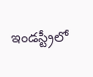ఇండస్ట్రీలో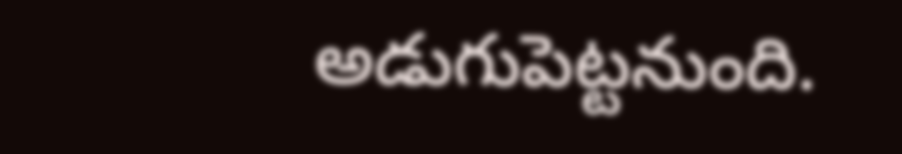అడుగుపెట్టనుంది.